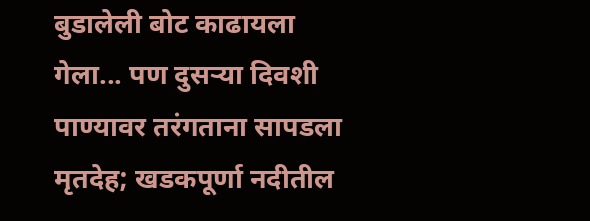बुडालेली बोट काढायला गेला... पण दुसऱ्या दिवशी पाण्यावर तरंगताना सापडला मृतदेह; खडकपूर्णा नदीतील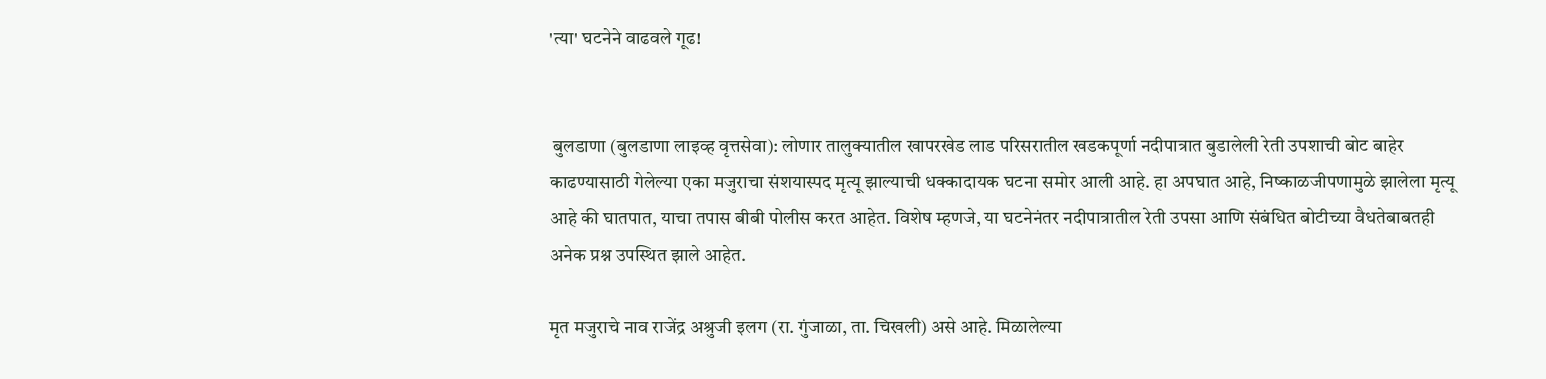'त्या' घटनेने वाढवले गूढ!


 बुलडाणा (बुलडाणा लाइव्ह वृत्तसेवा): लोणार तालुक्यातील खापरखेड लाड परिसरातील खडकपूर्णा नदीपात्रात बुडालेली रेती उपशाची बोट बाहेर काढण्यासाठी गेलेल्या एका मजुराचा संशयास्पद मृत्यू झाल्याची धक्कादायक घटना समोर आली आहे. हा अपघात आहे, निष्काळजीपणामुळे झालेला मृत्यू आहे की घातपात, याचा तपास बीबी पोलीस करत आहेत. विशेष म्हणजे, या घटनेनंतर नदीपात्रातील रेती उपसा आणि संबंधित बोटीच्या वैधतेबाबतही अनेक प्रश्न उपस्थित झाले आहेत.

मृत मजुराचे नाव राजेंद्र अश्रुजी इलग (रा. गुंजाळा, ता. चिखली) असे आहे. मिळालेल्या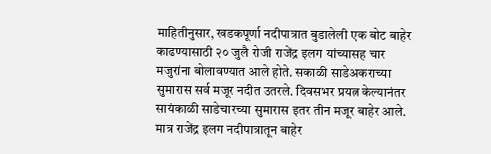माहितीनुसार, खडकपूर्णा नदीपात्रात बुडालेली एक बोट बाहेर काढण्यासाठी २० जुलै रोजी राजेंद्र इलग यांच्यासह चार मजुरांना बोलावण्यात आले होते. सकाळी साडेअकराच्या सुमारास सर्व मजूर नदीत उतरले. दिवसभर प्रयत्न केल्यानंतर सायंकाळी साडेचारच्या सुमारास इतर तीन मजूर बाहेर आले. मात्र राजेंद्र इलग नदीपात्रातून बाहेर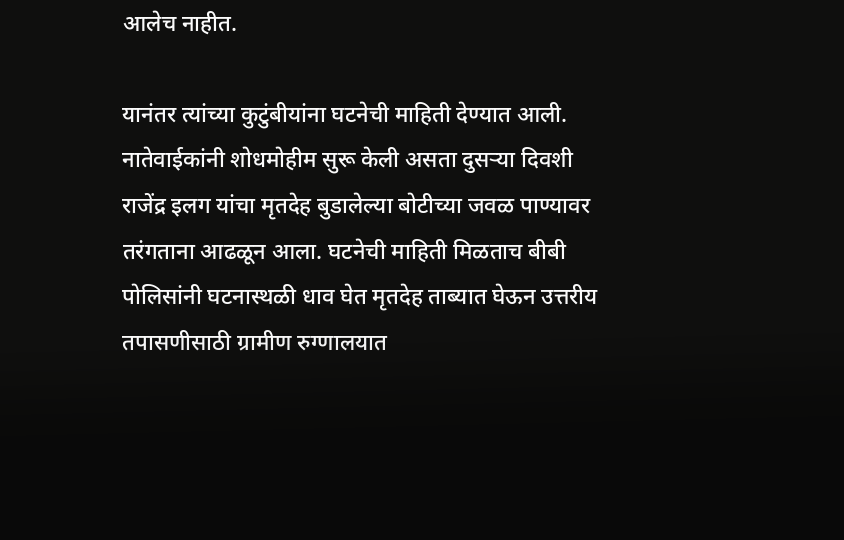आलेच नाहीत.

यानंतर त्यांच्या कुटुंबीयांना घटनेची माहिती देण्यात आली. नातेवाईकांनी शोधमोहीम सुरू केली असता दुसऱ्या दिवशी राजेंद्र इलग यांचा मृतदेह बुडालेल्या बोटीच्या जवळ पाण्यावर तरंगताना आढळून आला. घटनेची माहिती मिळताच बीबी पोलिसांनी घटनास्थळी धाव घेत मृतदेह ताब्यात घेऊन उत्तरीय तपासणीसाठी ग्रामीण रुग्णालयात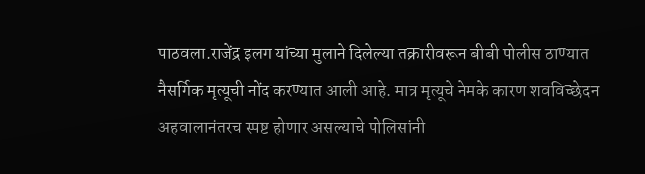पाठवला.राजेंद्र इलग यांच्या मुलाने दिलेल्या तक्रारीवरून बीबी पोलीस ठाण्यात नैसर्गिक मृत्यूची नोंद करण्यात आली आहे. मात्र मृत्यूचे नेमके कारण शवविच्छेदन अहवालानंतरच स्पष्ट होणार असल्याचे पोलिसांनी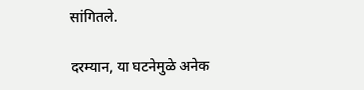सांगितले.

दरम्यान, या घटनेमुळे अनेक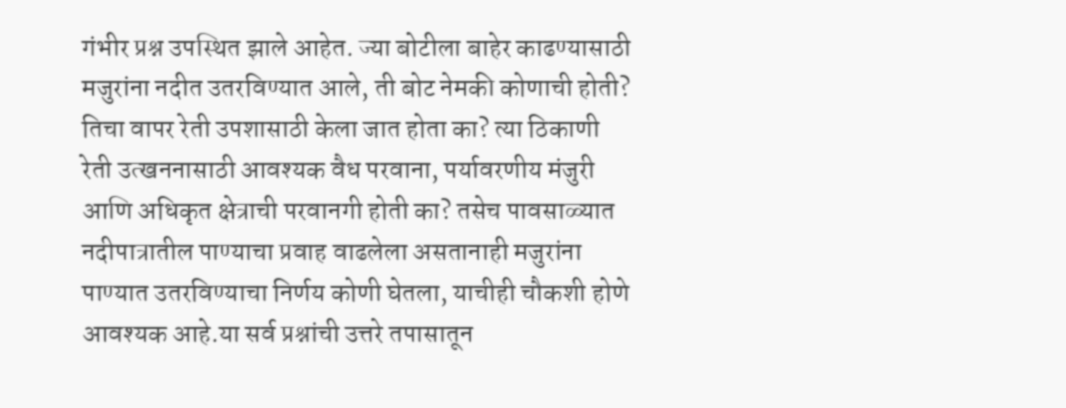गंभीर प्रश्न उपस्थित झाले आहेत. ज्या बोटीला बाहेर काढण्यासाठी मजुरांना नदीत उतरविण्यात आले, ती बोट नेमकी कोणाची होती? तिचा वापर रेती उपशासाठी केला जात होता का? त्या ठिकाणी रेती उत्खननासाठी आवश्यक वैध परवाना, पर्यावरणीय मंजुरी आणि अधिकृत क्षेत्राची परवानगी होती का? तसेच पावसाळ्यात नदीपात्रातील पाण्याचा प्रवाह वाढलेला असतानाही मजुरांना पाण्यात उतरविण्याचा निर्णय कोणी घेतला, याचीही चौकशी होणे आवश्यक आहे.या सर्व प्रश्नांची उत्तरे तपासातून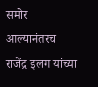समोर आल्यानंतरच राजेंद्र इलग यांच्या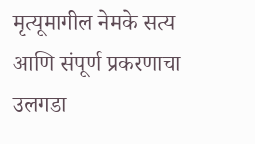मृत्यूमागील नेमके सत्य आणि संपूर्ण प्रकरणाचा उलगडा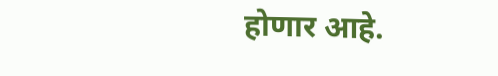होणार आहे.